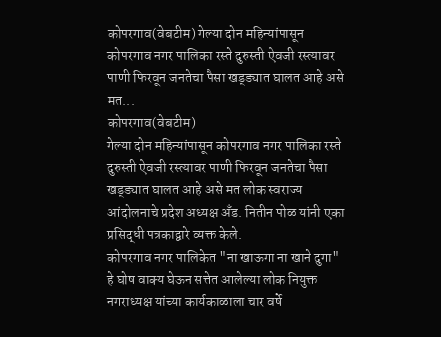कोपरगाव(वेबटीम) गेल्या दोन महिन्यांपासून कोपरगाव नगर पालिका रस्ते दुरुस्ती ऐवजी रस्त्यावर पाणी फिरवून जनतेचा पैसा खड्ड्यात घालत आहे असे मत...
कोपरगाव(वेबटीम)
गेल्या दोन महिन्यांपासून कोपरगाव नगर पालिका रस्ते दुरुस्ती ऐवजी रस्त्यावर पाणी फिरवून जनतेचा पैसा खड्ड्यात घालत आहे असे मत लोक स्वराज्य आंदोलनाचे प्रदेश अध्यक्ष अँड. नितीन पोळ यांनी एका प्रसिद्धी पत्रकाद्वारे व्यक्त केले.
कोपरगाव नगर पालिकेत "ना खाऊगा ना खाने दुगा" हे घोष वाक्य घेऊन सत्तेत आलेल्या लोक नियुक्त नगराध्यक्ष यांच्या कार्यकाळाला चार वर्षे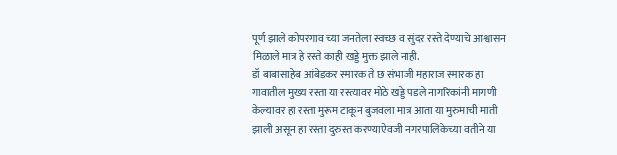पूर्ण झाले कोपरगाव च्या जनतेला स्वच्छ व सुंदर रस्ते देण्याचे आश्वासन मिळाले मात्र हे रस्ते काही खड्डे मुक्त झाले नाही.
डॉ बाबासाहेब आंबेडकर स्मारक ते छ संभाजी महाराज स्मारक हा गावातील मुख्य रस्ता या रस्त्यावर मोठे खड्डे पडले नागरिकांनी मागणी केल्यावर हा रस्ता मुरूम टाकून बुजवला मात्र आता या मुरुमाची माती झाली असून हा रस्ता दुरुस्त करण्याऐवजी नगरपालिकेच्या वतीने या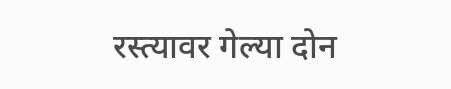रस्त्यावर गेल्या दोन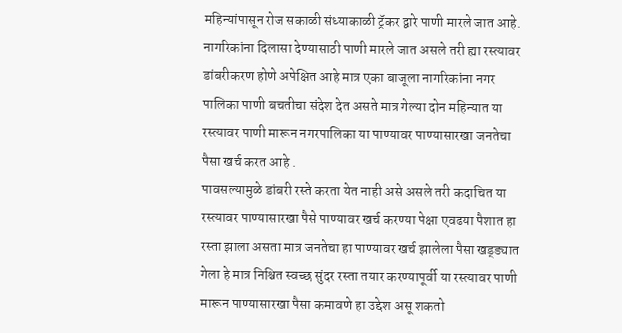महिन्यांपासून रोज सकाळी संध्याकाळी ट्रॅकर द्वारे पाणी मारले जात आहे.
नागरिकांना दिलासा देण्यासाठी पाणी मारले जात असले तरी ह्या रस्त्यावर डांबरीकरण होणे अपेक्षित आहे मात्र एका बाजूला नागरिकांना नगर पालिका पाणी बचतीचा संदेश देत असते मात्र गेल्या दोन महिन्यात या रस्त्यावर पाणी मारून नगरपालिका या पाण्यावर पाण्यासारखा जनतेचा पैसा खर्च करत आहे .
पावसल्यामुळे डांबरी रस्ते करता येत नाही असे असले तरी कदाचित या रस्त्यावर पाण्यासारखा पैसे पाण्यावर खर्च करण्या पेक्षा एवढया पैशात हा रस्ता झाला असता मात्र जनतेचा हा पाण्यावर खर्च झालेला पैसा खड्ड्यात गेला हे मात्र निश्चित स्वच्छ सुंदर रस्ता तयार करण्यापूर्वी या रस्त्यावर पाणी मारून पाण्यासारखा पैसा कमावणे हा उद्देश असू शकतो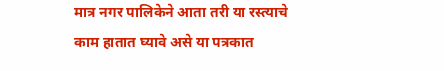मात्र नगर पालिकेने आता तरी या रस्त्याचे काम हातात घ्यावे असे या पत्रकात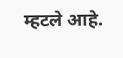म्हटले आहे.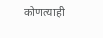कोणत्याही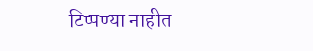टिप्पण्या नाहीत